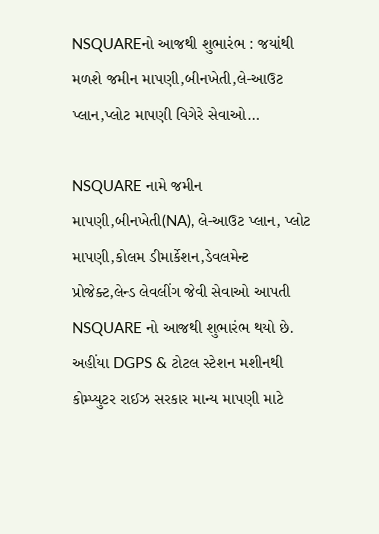NSQUAREનો આજથી શુભારંભ : જયાંથી મળશે જમીન માપણી,બીનખેતી,લે-આઉટ પ્લાન,પ્લોટ માપણી વિગેરે સેવાઓ…

NSQUARE નામે જમીન માપણી,બીનખેતી(NA), લે-આઉટ પ્લાન, પ્લોટ માપણી,કોલમ ડીમાર્કેશન,ડેવલમેન્ટ પ્રોજેક્ટ,લેન્ડ લેવલીંગ જેવી સેવાઓ આપતી NSQUARE નો આજથી શુભારંભ થયો છે. અહીંયા DGPS & ટોટલ સ્ટેશન મશીનથી કોમ્પ્યુટર રાઈઝ સરકાર માન્ય માપણી માટે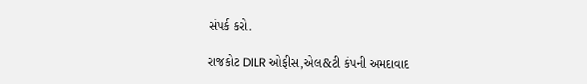સંપર્ક કરો.

રાજકોટ DILR ઓફીસ,એલ&ટી કંપની અમદાવાદ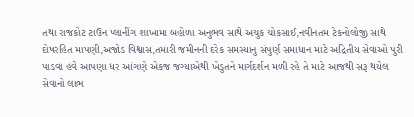તથા રાજકોટ ટાઉન પ્લાનીંગ શાખામા બહોળા અનુભવ સાથે અચુક ચોકસાઈ,નવીનતમ ટેકનોલોજી સાથે દોષરહિત માપણી,અજોડ વિશ્વાસ,તમારી જમીનની દરેક સમસ્યાનુ સંપુર્ણ સમાધાન માટે અદ્રિતીય સેવાઓ પુરી પાડવા હવે આપણા ધર આંગણે એકજ જગ્યાએથી ખેડુતને માર્ગદર્શન મળી રહે તે માટે આજથી સરૂ થયેલ સેવાનો લાભ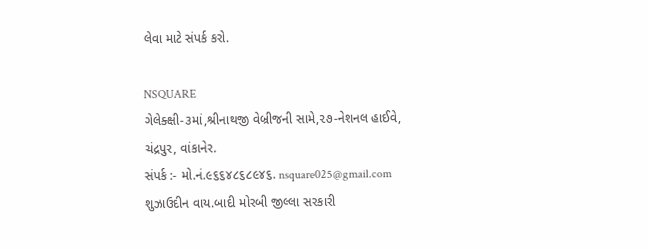લેવા માટે સંપર્ક કરો.

NSQUARE
ગેલેક્ક્ષી-૩માં,શ્રીનાથજી વેબ્રીજની સામે,૨૭-નેશનલ હાઈવે, ચંદ્રપુર, વાંકાનેર.
સંપર્ક :- મો.નં.૯૬૬૪૮૬૮૯૪૬. nsquare025@gmail.com
શુઝાઉદીન વાય.બાદી મોરબી જીલ્લા સરકારી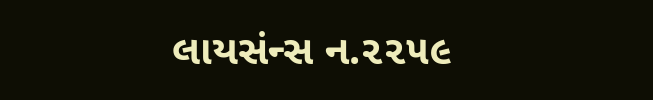લાયસંન્સ ન.૨૨૫૯